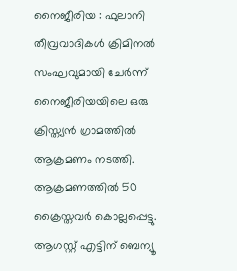നൈജീരിയ : ഫുലാനി തീവ്രവാദികൾ ക്രിമിനൽ സംഘവുമായി ചേർന്ന് നൈജീരിയയിലെ ഒരു ക്രിസ്ത്യൻ ഗ്രാമത്തിൽ ആക്രമണം നടത്തി. ആക്രമണത്തിൽ 50 ക്രൈസ്തവർ കൊല്ലപ്പെട്ടു.
ആഗസ്റ്റ് എട്ടിന് ബെന്യൂ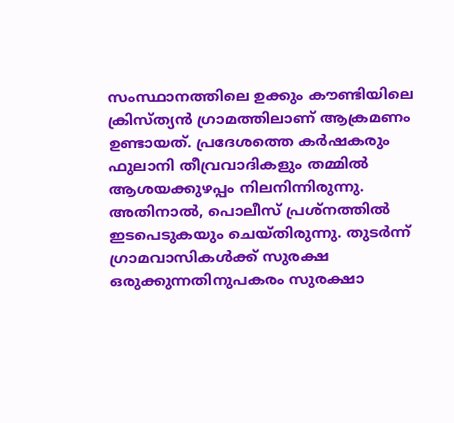സംസ്ഥാനത്തിലെ ഉക്കും കൗണ്ടിയിലെ ക്രിസ്ത്യൻ ഗ്രാമത്തിലാണ് ആക്രമണം ഉണ്ടായത്. പ്രദേശത്തെ കർഷകരും ഫുലാനി തീവ്രവാദികളും തമ്മിൽ ആശയക്കുഴപ്പം നിലനിന്നിരുന്നു. അതിനാൽ, പൊലീസ് പ്രശ്നത്തിൽ ഇടപെടുകയും ചെയ്തിരുന്നു. തുടർന്ന് ഗ്രാമവാസികൾക്ക് സുരക്ഷ ഒരുക്കുന്നതിനുപകരം സുരക്ഷാ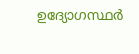ഉദ്യോഗസ്ഥർ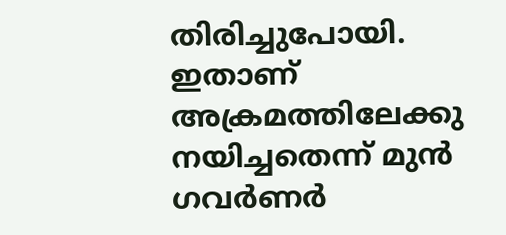തിരിച്ചുപോയി. ഇതാണ് അക്രമത്തിലേക്കു നയിച്ചതെന്ന് മുൻ ഗവർണർ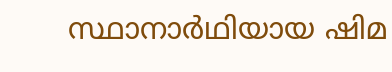സ്ഥാനാർഥിയായ ഷിമ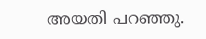അയതി പറഞ്ഞു.